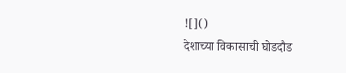![]()
देशाच्या विकासाची घोडदौड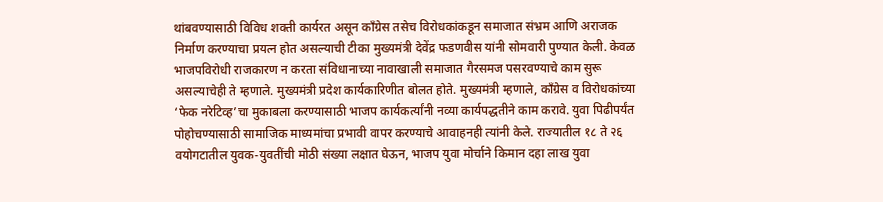थांबवण्यासाठी विविध शक्ती कार्यरत असून काँग्रेस तसेच विरोधकांकडून समाजात संभ्रम आणि अराजक निर्माण करण्याचा प्रयत्न होत असल्याची टीका मुख्यमंत्री देवेंद्र फडणवीस यांनी सोमवारी पुण्यात केली. केवळ भाजपविरोधी राजकारण न करता संविधानाच्या नावाखाली समाजात गैरसमज पसरवण्याचे काम सुरू असल्याचेही ते म्हणाले. मुख्यमंत्री प्रदेश कार्यकारिणीत बोलत होते. मुख्यमंत्री म्हणाले, काँग्रेस व विरोधकांच्या ‘फेक नरेटिव्ह’चा मुकाबला करण्यासाठी भाजप कार्यकर्त्यांनी नव्या कार्यपद्धतीने काम करावे. युवा पिढीपर्यंत पोहोचण्यासाठी सामाजिक माध्यमांचा प्रभावी वापर करण्याचे आवाहनही त्यांनी केले. राज्यातील १८ ते २६ वयोगटातील युवक-युवतींची मोठी संख्या लक्षात घेऊन, भाजप युवा मोर्चाने किमान दहा लाख युवा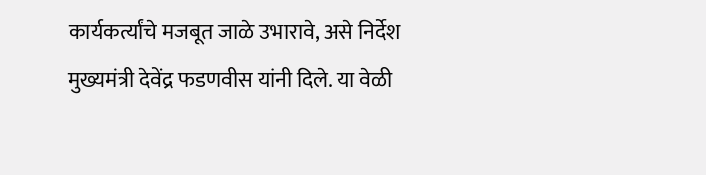कार्यकर्त्यांचे मजबूत जाळे उभारावे, असे निर्देश मुख्यमंत्री देवेंद्र फडणवीस यांनी दिले. या वेळी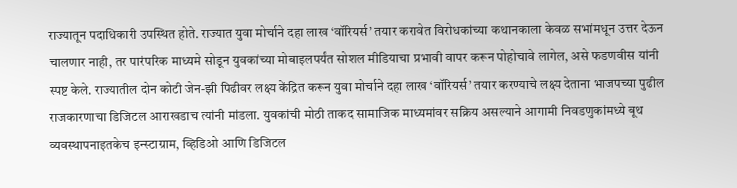राज्यातून पदाधिकारी उपस्थित होते. राज्यात युवा मोर्चाने दहा लाख ‘वॉरियर्स’ तयार करावेत विरोधकांच्या कथानकाला केवळ सभांमधून उत्तर देऊन चालणार नाही, तर पारंपरिक माध्यमे सोडून युवकांच्या मोबाइलपर्यंत सोशल मीडियाचा प्रभावी वापर करून पोहोचावे लागेल, असे फडणवीस यांनी स्पष्ट केले. राज्यातील दोन कोटी जेन-झी पिढीवर लक्ष्य केंद्रित करून युवा मोर्चाने दहा लाख ‘वॉरियर्स’ तयार करण्याचे लक्ष्य देताना भाजपच्या पुढील राजकारणाचा डिजिटल आराखडाच त्यांनी मांडला. युवकांची मोठी ताकद सामाजिक माध्यमांवर सक्रिय असल्याने आगामी निवडणुकांमध्ये बूथ व्यवस्थापनाइतकेच इन्स्टाग्राम, व्हिडिओ आणि डिजिटल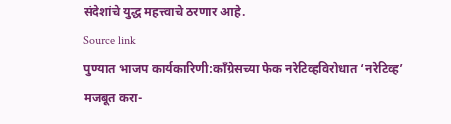संदेशांचे युद्ध महत्त्वाचे ठरणार आहे.
Source link
पुण्यात भाजप कार्यकारिणी:काँग्रेसच्या फेक नरेटिव्हविरोधात ‘नरेटिव्ह’ मजबूत करा-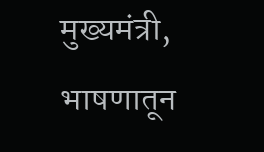मुख्यमंत्री, भाषणातून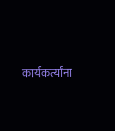कार्यकर्त्यांना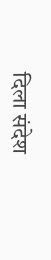दिला संदेश